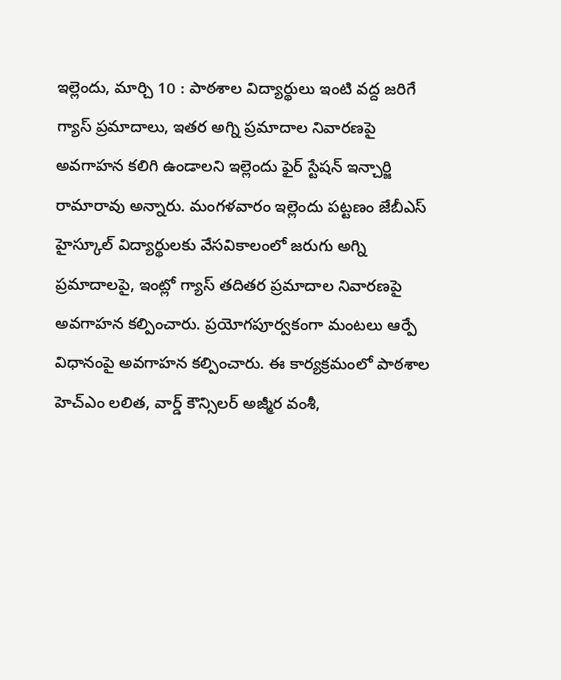ఇల్లెందు, మార్చి 10 : పాఠశాల విద్యార్థులు ఇంటి వద్ద జరిగే గ్యాస్ ప్రమాదాలు, ఇతర అగ్ని ప్రమాదాల నివారణపై అవగాహన కలిగి ఉండాలని ఇల్లెందు ఫైర్ స్టేషన్ ఇన్చార్జి రామారావు అన్నారు. మంగళవారం ఇల్లెందు పట్టణం జేబీఎస్ హైస్కూల్ విద్యార్థులకు వేసవికాలంలో జరుగు అగ్ని ప్రమాదాలపై, ఇంట్లో గ్యాస్ తదితర ప్రమాదాల నివారణపై అవగాహన కల్పించారు. ప్రయోగపూర్వకంగా మంటలు ఆర్పే విధానంపై అవగాహన కల్పించారు. ఈ కార్యక్రమంలో పాఠశాల హెచ్ఎం లలిత, వార్డ్ కౌన్సిలర్ అజ్మీర వంశీ,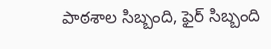పాఠశాల సిబ్బంది, ఫైర్ సిబ్బంది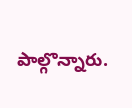పాల్గొన్నారు.